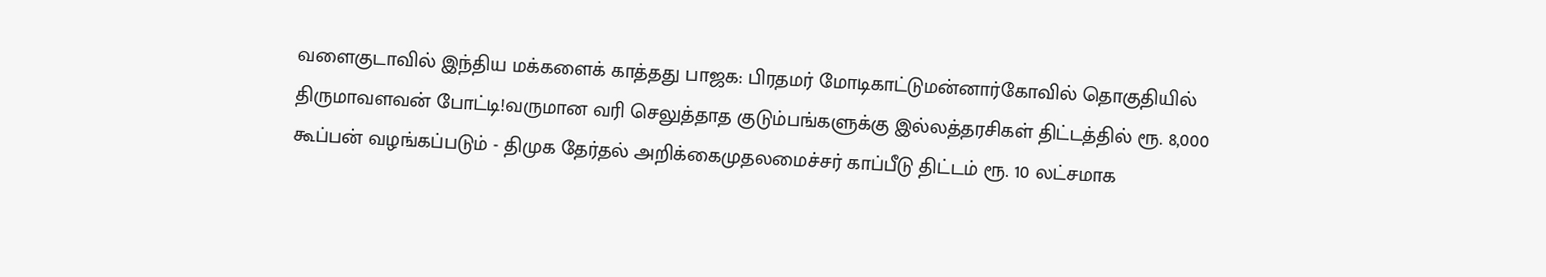வளைகுடாவில் இந்திய மக்களைக் காத்தது பாஜக: பிரதமர் மோடிகாட்டுமன்னார்கோவில் தொகுதியில் திருமாவளவன் போட்டி!வருமான வரி செலுத்தாத குடும்பங்களுக்கு இல்லத்தரசிகள் திட்டத்தில் ரூ. 8,000 கூப்பன் வழங்கப்படும் - திமுக தேர்தல் அறிக்கைமுதலமைச்சர் காப்பீடு திட்டம் ரூ. 10 லட்சமாக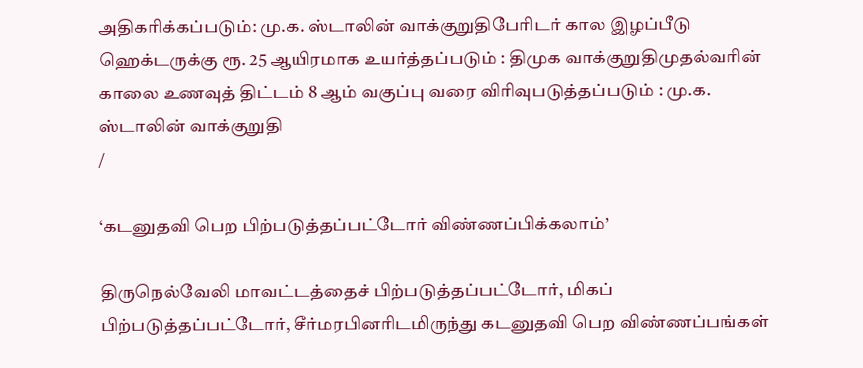அதிகரிக்கப்படும்: மு.க. ஸ்டாலின் வாக்குறுதிபேரிடர் கால இழப்பீடு ஹெக்டருக்கு ரூ. 25 ஆயிரமாக உயர்த்தப்படும் : திமுக வாக்குறுதிமுதல்வரின் காலை உணவுத் திட்டம் 8 ஆம் வகுப்பு வரை விரிவுபடுத்தப்படும் : மு.க. ஸ்டாலின் வாக்குறுதி
/

‘கடனுதவி பெற பிற்படுத்தப்பட்டோர் விண்ணப்பிக்கலாம்’

திருநெல்வேலி மாவட்டத்தைச் பிற்படுத்தப்பட்டோர், மிகப் பிற்படுத்தப்பட்டோர், சீர்மரபினரிடமிருந்து கடனுதவி பெற விண்ணப்பங்கள்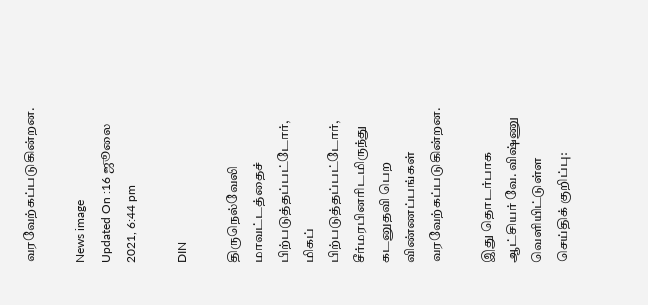வரவேற்கப்படுகின்றன.

News image
Updated On :16 ஜூலை 2021, 6:44 pm

DIN

திருநெல்வேலி மாவட்டத்தைச் பிற்படுத்தப்பட்டோர், மிகப் பிற்படுத்தப்பட்டோர், சீர்மரபினரிடமிருந்து கடனுதவி பெற விண்ணப்பங்கள் வரவேற்கப்படுகின்றன.

இது தொடர்பாக ஆட்சியர் வே. விஷ்ணு வெளியிட்டுள்ள செய்திக் குறிப்பு: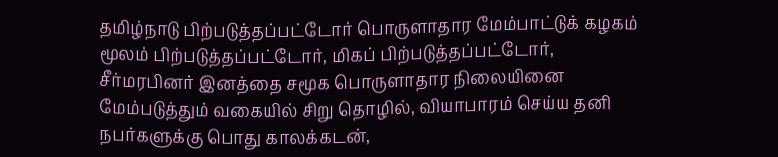தமிழ்நாடு பிற்படுத்தப்பட்டோர் பொருளாதார மேம்பாட்டுக் கழகம் மூலம் பிற்படுத்தப்பட்டோர், மிகப் பிற்படுத்தப்பட்டோர், சீர்மரபினர் இனத்தை சமூக பொருளாதார நிலையினை மேம்படுத்தும் வகையில் சிறு தொழில், வியாபாரம் செய்ய தனி நபர்களுக்கு பொது காலக்கடன்,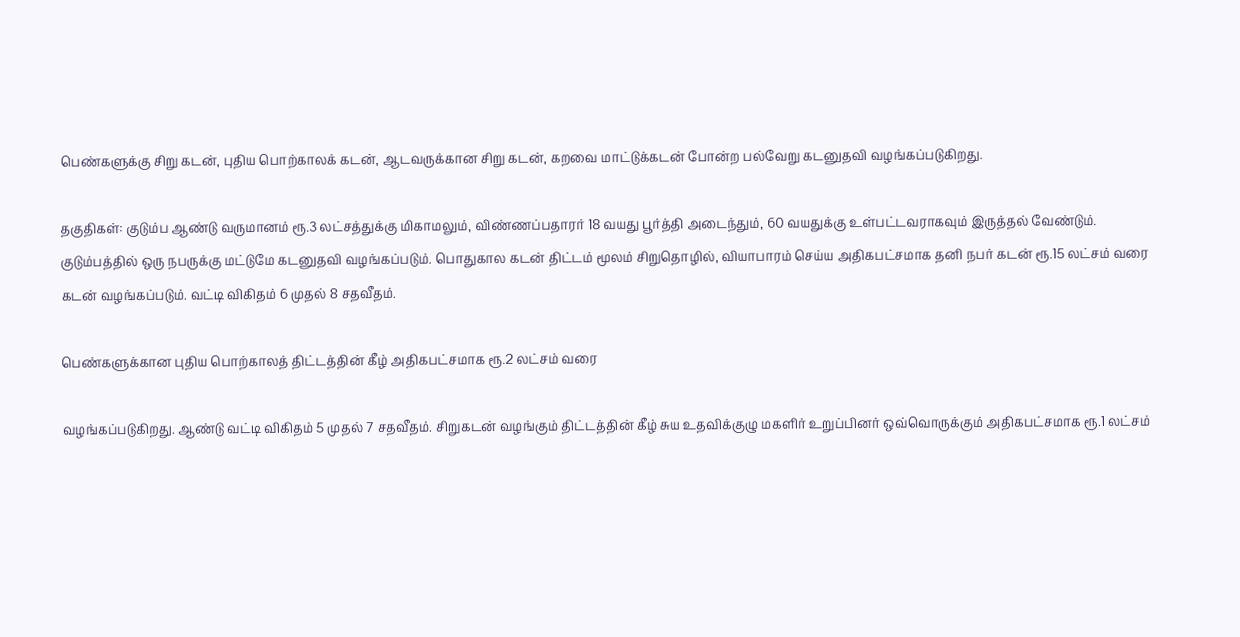பெண்களுக்கு சிறு கடன், புதிய பொற்காலக் கடன், ஆடவருக்கான சிறு கடன், கறவை மாட்டுக்கடன் போன்ற பல்வேறு கடனுதவி வழங்கப்படுகிறது.

தகுதிகள்: குடும்ப ஆண்டு வருமானம் ரூ.3 லட்சத்துக்கு மிகாமலும், விண்ணப்பதாரர் 18 வயது பூர்த்தி அடைந்தும், 60 வயதுக்கு உள்பட்டவராகவும் இருத்தல் வேண்டும். குடும்பத்தில் ஒரு நபருக்கு மட்டுமே கடனுதவி வழங்கப்படும். பொதுகால கடன் திட்டம் மூலம் சிறுதொழில், வியாபாரம் செய்ய அதிகபட்சமாக தனி நபர் கடன் ரூ.15 லட்சம் வரை கடன் வழங்கப்படும். வட்டி விகிதம் 6 முதல் 8 சதவீதம்.

பெண்களுக்கான புதிய பொற்காலத் திட்டத்தின் கீழ் அதிகபட்சமாக ரூ.2 லட்சம் வரை

வழங்கப்படுகிறது. ஆண்டு வட்டி விகிதம் 5 முதல் 7 சதவீதம். சிறுகடன் வழங்கும் திட்டத்தின் கீழ் சுய உதவிக்குழு மகளிர் உறுப்பினர் ஒவ்வொருக்கும் அதிகபட்சமாக ரூ.1 லட்சம்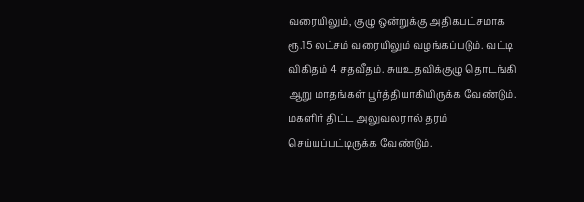வரையிலும், குழு ஒன்றுக்கு அதிகபட்சமாக ரூ.15 லட்சம் வரையிலும் வழங்கப்படும். வட்டி விகிதம் 4 சதவீதம். சுயஉதவிக்குழு தொடங்கி ஆறு மாதங்கள் பூர்த்தியாகியிருக்க வேண்டும். மகளிர் திட்ட அலுவலரால் தரம் செய்யப்பட்டிருக்க வேண்டும்.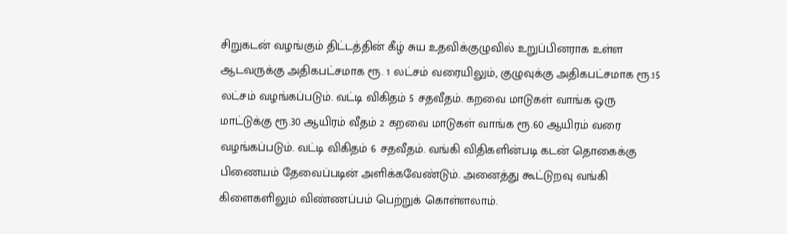சிறுகடன் வழங்கும் திட்டத்தின் கீழ் சுய உதவிக்குழுவில் உறுப்பினராக உள்ள ஆடவருக்கு அதிகபட்சமாக ரூ. 1 லட்சம் வரையிலும், குழுவுக்கு அதிகபட்சமாக ரூ.15 லட்சம் வழங்கப்படும். வட்டி விகிதம் 5 சதவீதம். கறவை மாடுகள் வாங்க ஒரு மாட்டுக்கு ரூ.30 ஆயிரம் வீதம் 2 கறவை மாடுகள் வாங்க ரூ.60 ஆயிரம் வரை வழங்கப்படும். வட்டி விகிதம் 6 சதவீதம். வங்கி விதிகளின்படி கடன் தொகைக்கு பிணையம் தேவைப்படின் அளிக்கவேண்டும். அனைத்து கூட்டுறவு வங்கி கிளைகளிலும் விண்ணப்பம் பெற்றுக் கொள்ளலாம்.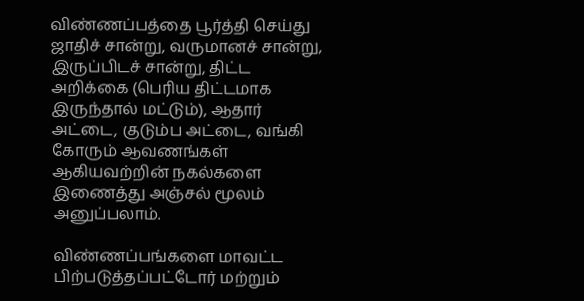விண்ணப்பத்தை பூர்த்தி செய்து ஜாதிச் சான்று, வருமானச் சான்று, இருப்பிடச் சான்று, திட்ட அறிக்கை (பெரிய திட்டமாக இருந்தால் மட்டும்), ஆதார் அட்டை, குடும்ப அட்டை, வங்கி கோரும் ஆவணங்கள் ஆகியவற்றின் நகல்களை இணைத்து அஞ்சல் மூலம் அனுப்பலாம்.

விண்ணப்பங்களை மாவட்ட பிற்படுத்தப்பட்டோர் மற்றும்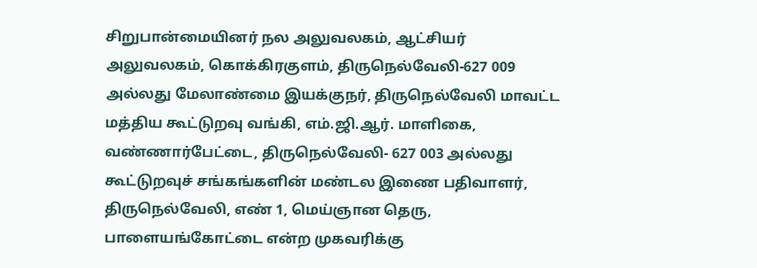சிறுபான்மையினர் நல அலுவலகம், ஆட்சியர் அலுவலகம், கொக்கிரகுளம், திருநெல்வேலி-627 009 அல்லது மேலாண்மை இயக்குநர், திருநெல்வேலி மாவட்ட மத்திய கூட்டுறவு வங்கி, எம்.ஜி.ஆர். மாளிகை, வண்ணார்பேட்டை, திருநெல்வேலி- 627 003 அல்லது கூட்டுறவுச் சங்கங்களின் மண்டல இணை பதிவாளர், திருநெல்வேலி, எண் 1, மெய்ஞான தெரு, பாளையங்கோட்டை என்ற முகவரிக்கு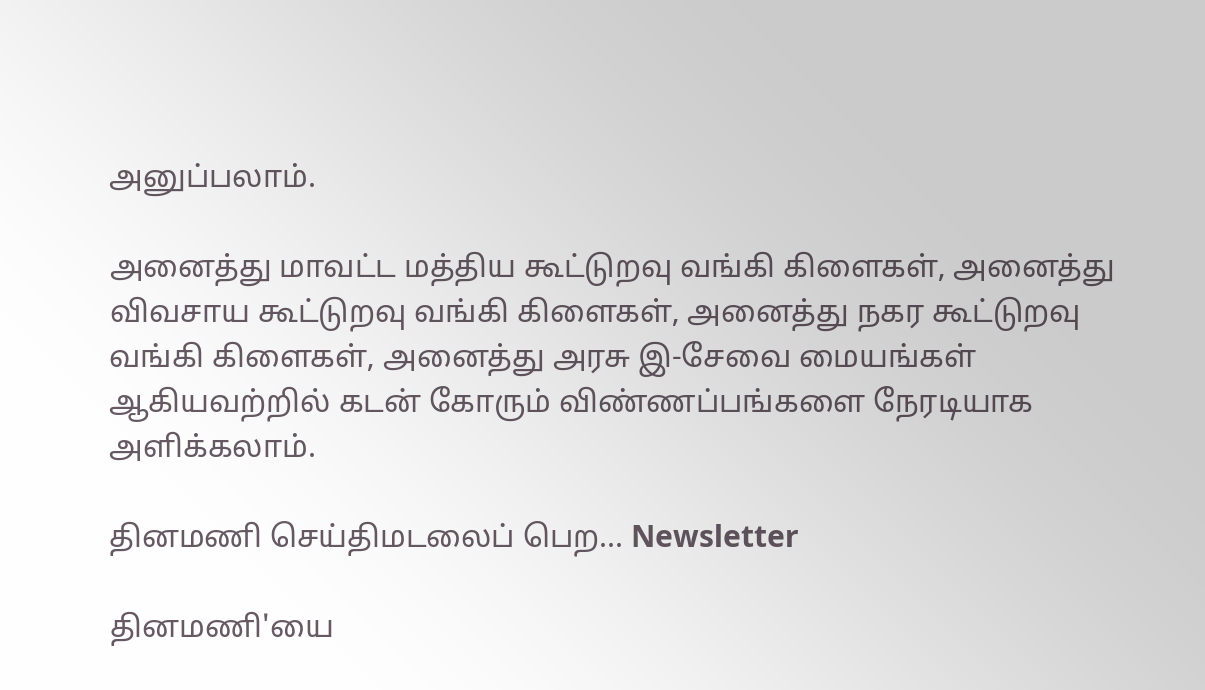அனுப்பலாம்.

அனைத்து மாவட்ட மத்திய கூட்டுறவு வங்கி கிளைகள், அனைத்து விவசாய கூட்டுறவு வங்கி கிளைகள், அனைத்து நகர கூட்டுறவு வங்கி கிளைகள், அனைத்து அரசு இ-சேவை மையங்கள் ஆகியவற்றில் கடன் கோரும் விண்ணப்பங்களை நேரடியாக அளிக்கலாம்.

தினமணி செய்திமடலைப் பெற... Newsletter

தினமணி'யை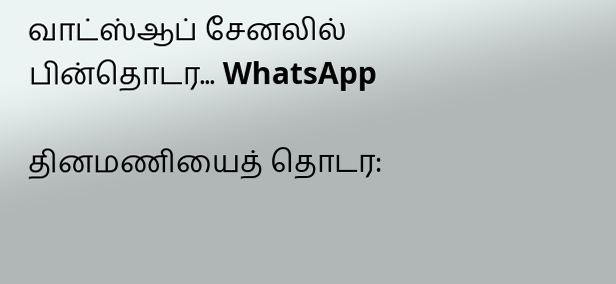வாட்ஸ்ஆப் சேனலில் பின்தொடர... WhatsApp

தினமணியைத் தொடர: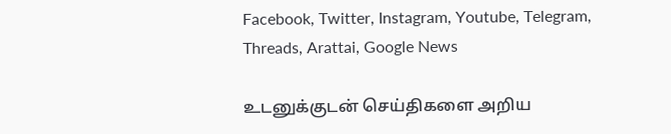Facebook, Twitter, Instagram, Youtube, Telegram, Threads, Arattai, Google News

உடனுக்குடன் செய்திகளை அறிய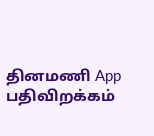தினமணி App பதிவிறக்கம்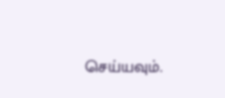செய்யவும்.